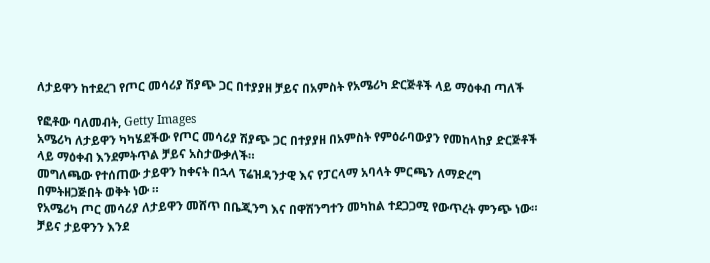ለታይዋን ከተደረገ የጦር መሳሪያ ሽያጭ ጋር በተያያዘ ቻይና በአምስት የአሜሪካ ድርጅቶች ላይ ማዕቀብ ጣለች

የፎቶው ባለመብት, Getty Images
አሜሪካ ለታይዋን ካካሄደችው የጦር መሳሪያ ሽያጭ ጋር በተያያዘ በአምስት የምዕራባውያን የመከላከያ ድርጅቶች ላይ ማዕቀብ እንደምትጥል ቻይና አስታውቃለች።
መግለጫው የተሰጠው ታይዋን ከቀናት በኋላ ፕሬዝዳንታዊ እና የፓርላማ አባላት ምርጫን ለማድረግ በምትዘጋጅበት ወቅት ነው ።
የአሜሪካ ጦር መሳሪያ ለታይዋን መሸጥ በቤጂንግ እና በዋሽንግተን መካከል ተደጋጋሚ የውጥረት ምንጭ ነው።
ቻይና ታይዋንን እንደ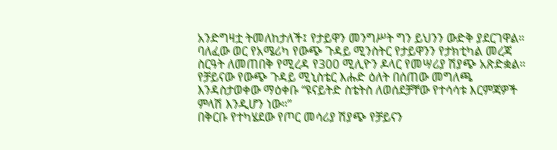አንድግዛቷ ትመለከታለች፤ የታይዋን መንግሥት ግን ይህንን ውድቅ ያደርገዋል።
ባለፈው ወር የአሜሪካ የውጭ ጉዳይ ሚንስትር የታይዋንን የታክቲካል መረጃ ስርዓት ለመጠበቅ የሚረዳ የ300 ሚሊዮን ዶላር የመሣሪያ ሽያጭ አጽድቋል።
የቻይናው የውጭ ጉዳይ ሚኒስቴር እሑድ ዕለት በሰጠው መግለጫ እንዳስታወቀው ማዕቀቡ “ዩናይትድ ስቴትስ ለወሰደቻቸው የተሳሳቱ እርምጃዎች ምላሽ እንዲሆን ነው።”
በቅርቡ የተካሄደው የጦር መሳሪያ ሽያጭ የቻይናን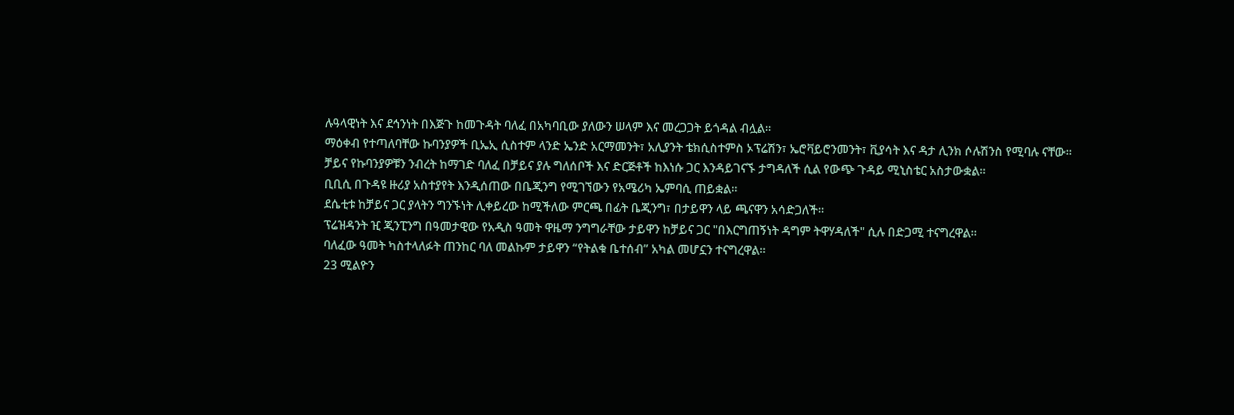ሉዓላዊነት እና ደኅንነት በእጅጉ ከመጉዳት ባለፈ በአካባቢው ያለውን ሠላም እና መረጋጋት ይጎዳል ብሏል።
ማዕቀብ የተጣለባቸው ኩባንያዎች ቢኤኢ ሲስተም ላንድ ኤንድ አርማመንት፣ አሊያንት ቴክሲስተምስ ኦፕሬሽን፣ ኤሮቫይሮንመንት፣ ቪያሳት እና ዳታ ሊንክ ሶሉሽንስ የሚባሉ ናቸው።
ቻይና የኩባንያዎቹን ንብረት ከማገድ ባለፈ በቻይና ያሉ ግለሰቦች እና ድርጅቶች ከእነሱ ጋር እንዳይገናኙ ታግዳለች ሲል የውጭ ጉዳይ ሚኒስቴር አስታውቋል።
ቢቢሲ በጉዳዩ ዙሪያ አስተያየት እንዲሰጠው በቤጂንግ የሚገኘውን የአሜሪካ ኤምባሲ ጠይቋል።
ደሴቲቱ ከቻይና ጋር ያላትን ግንኙነት ሊቀይረው ከሚችለው ምርጫ በፊት ቤጂንግ፣ በታይዋን ላይ ጫናዋን አሳድጋለች።
ፕሬዝዳንት ዢ ጂንፒንግ በዓመታዊው የአዲስ ዓመት ዋዜማ ንግግራቸው ታይዋን ከቻይና ጋር "በእርግጠኝነት ዳግም ትዋሃዳለች" ሲሉ በድጋሚ ተናግረዋል።
ባለፈው ዓመት ካስተላለፉት ጠንከር ባለ መልኩም ታይዋን “የትልቁ ቤተሰብ” አካል መሆኗን ተናግረዋል።
23 ሚልዮን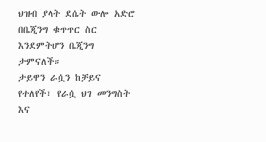ህዝብ ያላት ደሴት ውሎ አድሮ በቤጂንግ ቁጥጥር ስር እንደምትሆን ቤጂንግ ታምናለች።
ታይዋን ራሷን ከቻይና የተለየች፣ የራሷ ህገ መንግስት እና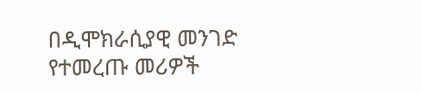በዲሞክራሲያዊ መንገድ የተመረጡ መሪዎች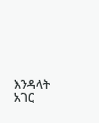እንዳላት አገር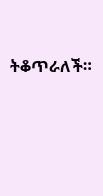ትቆጥራለች።